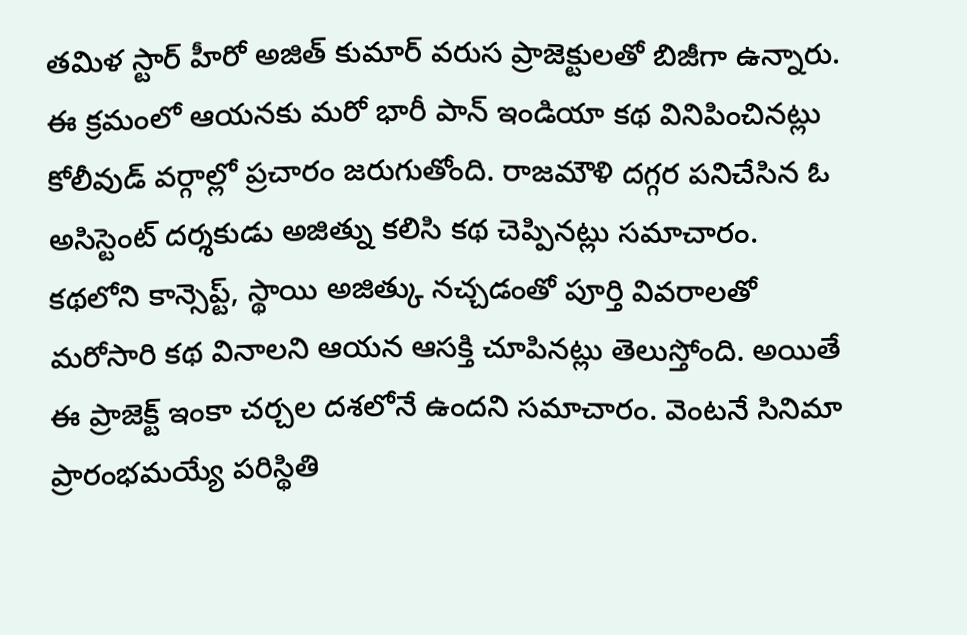తమిళ స్టార్ హీరో అజిత్ కుమార్ వరుస ప్రాజెక్టులతో బిజీగా ఉన్నారు. ఈ క్రమంలో ఆయనకు మరో భారీ పాన్ ఇండియా కథ వినిపించినట్లు కోలీవుడ్ వర్గాల్లో ప్రచారం జరుగుతోంది. రాజమౌళి దగ్గర పనిచేసిన ఓ అసిస్టెంట్ దర్శకుడు అజిత్ను కలిసి కథ చెప్పినట్లు సమాచారం. కథలోని కాన్సెప్ట్, స్థాయి అజిత్కు నచ్చడంతో పూర్తి వివరాలతో మరోసారి కథ వినాలని ఆయన ఆసక్తి చూపినట్లు తెలుస్తోంది. అయితే ఈ ప్రాజెక్ట్ ఇంకా చర్చల దశలోనే ఉందని సమాచారం. వెంటనే సినిమా ప్రారంభమయ్యే పరిస్థితి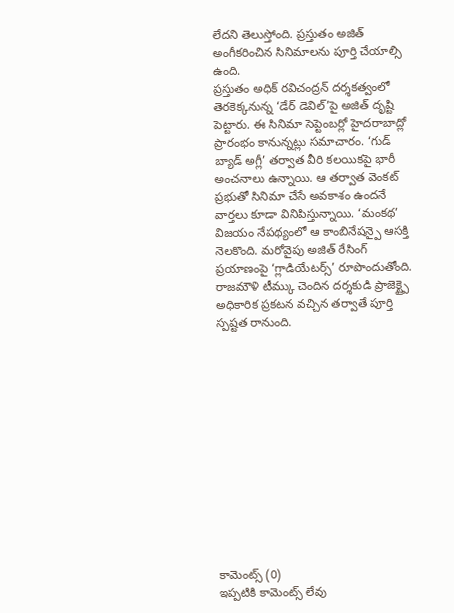లేదని తెలుస్తోంది. ప్రస్తుతం అజిత్ అంగీకరించిన సినిమాలను పూర్తి చేయాల్సి ఉంది.
ప్రస్తుతం అధిక్ రవిచంద్రన్ దర్శకత్వంలో తెరకెక్కనున్న ‘డేర్ డెవిల్’పై అజిత్ దృష్టి పెట్టారు. ఈ సినిమా సెప్టెంబర్లో హైదరాబాద్లో ప్రారంభం కానున్నట్లు సమాచారం. ‘గుడ్ బ్యాడ్ అగ్లీ’ తర్వాత వీరి కలయికపై భారీ అంచనాలు ఉన్నాయి. ఆ తర్వాత వెంకట్ ప్రభుతో సినిమా చేసే అవకాశం ఉందనే వార్తలు కూడా వినిపిస్తున్నాయి. ‘మంకథ’ విజయం నేపథ్యంలో ఆ కాంబినేషన్పై ఆసక్తి నెలకొంది. మరోవైపు అజిత్ రేసింగ్ ప్రయాణంపై ‘గ్లాడియేటర్స్’ రూపొందుతోంది. రాజమౌళి టీమ్కు చెందిన దర్శకుడి ప్రాజెక్ట్పై అధికారిక ప్రకటన వచ్చిన తర్వాతే పూర్తి స్పష్టత రానుంది.













కామెంట్స్ (0)
ఇప్పటికి కామెంట్స్ లేవు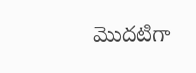మొదటిగా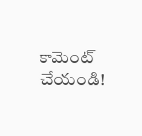కామెంట్ చేయండి!